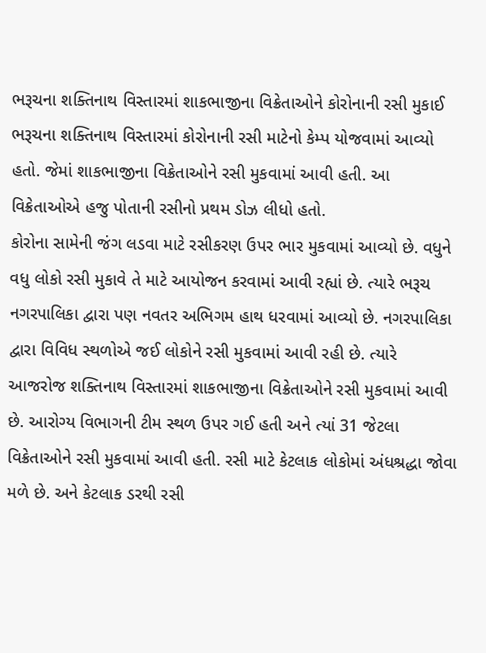ભરૂચના શક્તિનાથ વિસ્તારમાં શાકભાજીના વિક્રેતાઓને કોરોનાની રસી મુકાઈ
ભરૂચના શક્તિનાથ વિસ્તારમાં કોરોનાની રસી માટેનો કેમ્પ યોજવામાં આવ્યો હતો. જેમાં શાકભાજીના વિક્રેતાઓને રસી મુકવામાં આવી હતી. આ વિક્રેતાઓએ હજુ પોતાની રસીનો પ્રથમ ડોઝ લીધો હતો.
કોરોના સામેની જંગ લડવા માટે રસીકરણ ઉપર ભાર મુકવામાં આવ્યો છે. વધુને વધુ લોકો રસી મુકાવે તે માટે આયોજન કરવામાં આવી રહ્યાં છે. ત્યારે ભરૂચ નગરપાલિકા દ્વારા પણ નવતર અભિગમ હાથ ધરવામાં આવ્યો છે. નગરપાલિકા દ્વારા વિવિધ સ્થળોએ જઈ લોકોને રસી મુકવામાં આવી રહી છે. ત્યારે આજરોજ શક્તિનાથ વિસ્તારમાં શાકભાજીના વિક્રેતાઓને રસી મુકવામાં આવી છે. આરોગ્ય વિભાગની ટીમ સ્થળ ઉપર ગઈ હતી અને ત્યાં 31 જેટલા વિક્રેતાઓને રસી મુકવામાં આવી હતી. રસી માટે કેટલાક લોકોમાં અંધશ્રદ્ધા જોવા મળે છે. અને કેટલાક ડરથી રસી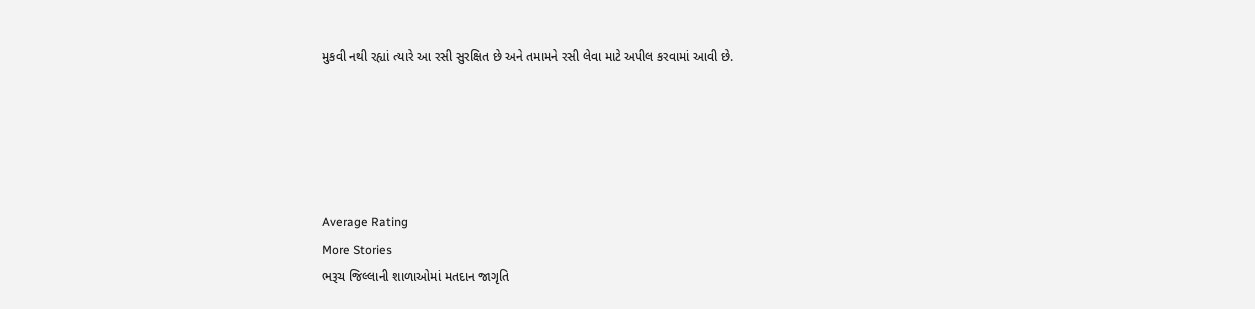મુકવી નથી રહ્યાં ત્યારે આ રસી સુરક્ષિત છે અને તમામને રસી લેવા માટે અપીલ કરવામાં આવી છે.





Average Rating
More Stories
ભરૂચ જિલ્લાની શાળાઓમાં મતદાન જાગૃતિ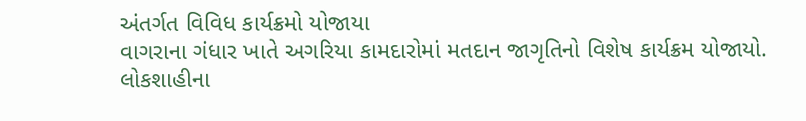અંતર્ગત વિવિધ કાર્યક્રમો યોજાયા
વાગરાના ગંધાર ખાતે અગરિયા કામદારોમાં મતદાન જાગૃતિનો વિશેષ કાર્યક્રમ યોજાયો.
લોકશાહીના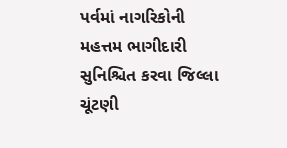પર્વમાં નાગરિકોની મહત્તમ ભાગીદારી સુનિશ્ચિત કરવા જિલ્લા ચૂંટણી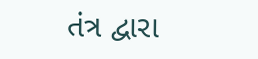તંત્ર દ્વારા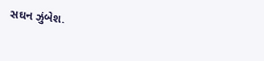સઘન ઝુંબેશ.